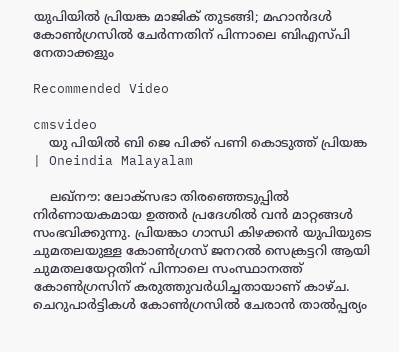യുപിയില്‍ പ്രിയങ്ക മാജിക് തുടങ്ങി; മഹാന്‍ദള്‍ കോണ്‍ഗ്രസില്‍ ചേര്‍ന്നതിന് പിന്നാലെ ബിഎസ്പി നേതാക്കളും

Recommended Video

cmsvideo
    യു പിയിൽ ബി ജെ പിക്ക് പണി കൊടുത്ത് പ്രിയങ്ക | Oneindia Malayalam

    ലഖ്‌നൗ: ലോക്‌സഭാ തിരഞ്ഞെടുപ്പില്‍ നിര്‍ണായകമായ ഉത്തര്‍ പ്രദേശില്‍ വന്‍ മാറ്റങ്ങള്‍ സംഭവിക്കുന്നു. പ്രിയങ്കാ ഗാന്ധി കിഴക്കന്‍ യുപിയുടെ ചുമതലയുള്ള കോണ്‍ഗ്രസ് ജനറല്‍ സെക്രട്ടറി ആയി ചുമതലയേറ്റതിന് പിന്നാലെ സംസ്ഥാനത്ത് കോണ്‍ഗ്രസിന് കരുത്തുവര്‍ധിച്ചതായാണ് കാഴ്ച. ചെറുപാര്‍ട്ടികള്‍ കോണ്‍ഗ്രസില്‍ ചേരാന്‍ താല്‍പ്പര്യം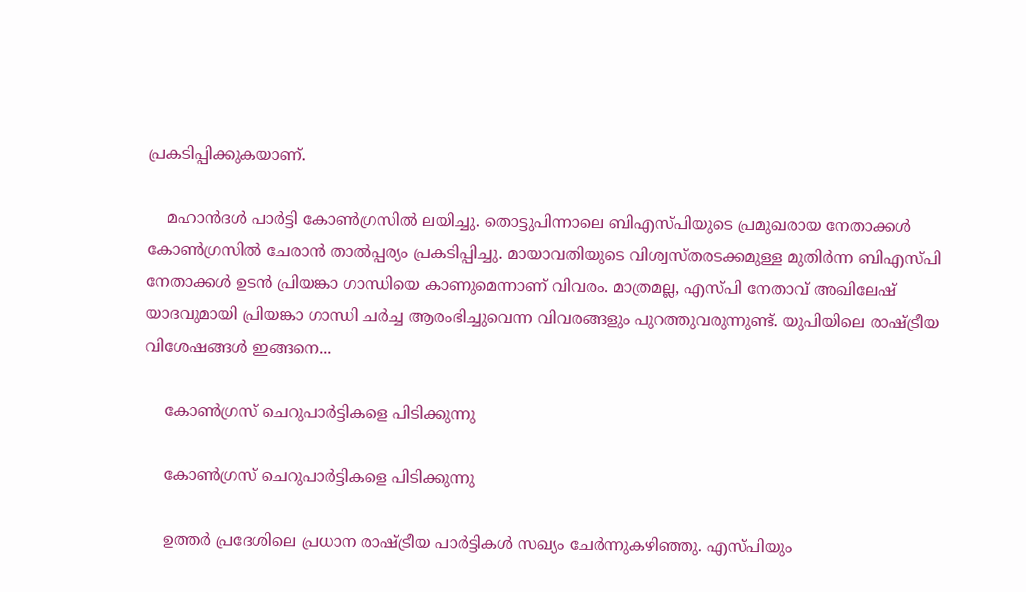പ്രകടിപ്പിക്കുകയാണ്.

    മഹാന്‍ദള്‍ പാര്‍ട്ടി കോണ്‍ഗ്രസില്‍ ലയിച്ചു. തൊട്ടുപിന്നാലെ ബിഎസ്പിയുടെ പ്രമുഖരായ നേതാക്കള്‍ കോണ്‍ഗ്രസില്‍ ചേരാന്‍ താല്‍പ്പര്യം പ്രകടിപ്പിച്ചു. മായാവതിയുടെ വിശ്വസ്തരടക്കമുള്ള മുതിര്‍ന്ന ബിഎസ്പി നേതാക്കള്‍ ഉടന്‍ പ്രിയങ്കാ ഗാന്ധിയെ കാണുമെന്നാണ് വിവരം. മാത്രമല്ല, എസ്പി നേതാവ് അഖിലേഷ് യാദവുമായി പ്രിയങ്കാ ഗാന്ധി ചര്‍ച്ച ആരംഭിച്ചുവെന്ന വിവരങ്ങളും പുറത്തുവരുന്നുണ്ട്. യുപിയിലെ രാഷ്ട്രീയ വിശേഷങ്ങള്‍ ഇങ്ങനെ...

    കോണ്‍ഗ്രസ് ചെറുപാര്‍ട്ടികളെ പിടിക്കുന്നു

    കോണ്‍ഗ്രസ് ചെറുപാര്‍ട്ടികളെ പിടിക്കുന്നു

    ഉത്തര്‍ പ്രദേശിലെ പ്രധാന രാഷ്ട്രീയ പാര്‍ട്ടികള്‍ സഖ്യം ചേര്‍ന്നുകഴിഞ്ഞു. എസ്പിയും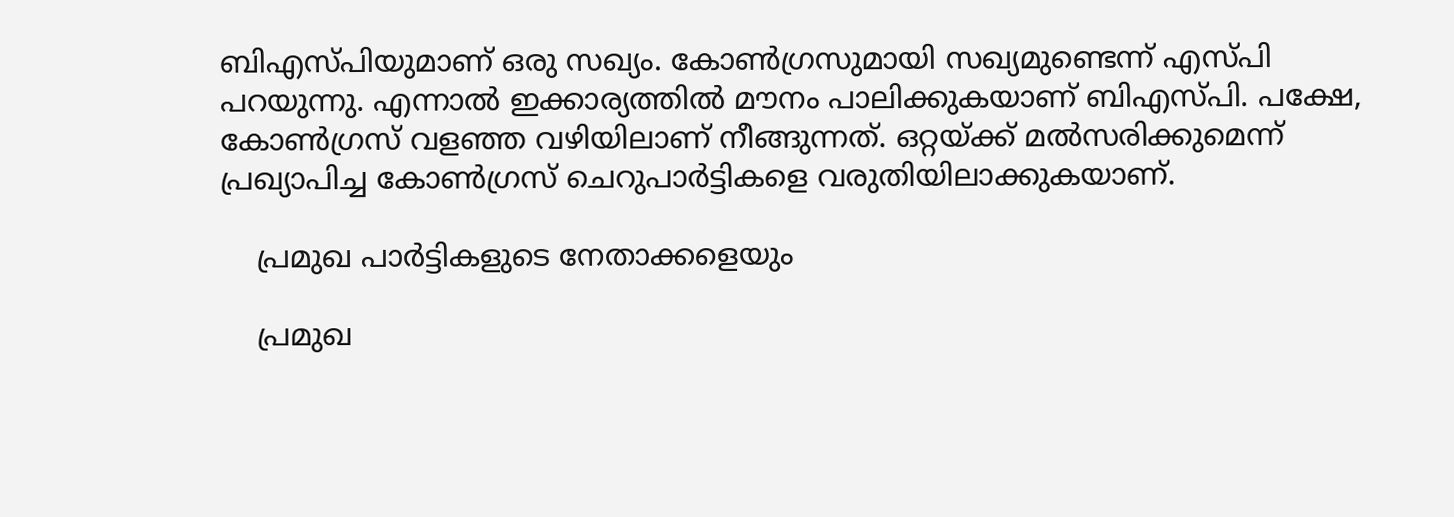ബിഎസ്പിയുമാണ് ഒരു സഖ്യം. കോണ്‍ഗ്രസുമായി സഖ്യമുണ്ടെന്ന് എസ്പി പറയുന്നു. എന്നാല്‍ ഇക്കാര്യത്തില്‍ മൗനം പാലിക്കുകയാണ് ബിഎസ്പി. പക്ഷേ, കോണ്‍ഗ്രസ് വളഞ്ഞ വഴിയിലാണ് നീങ്ങുന്നത്. ഒറ്റയ്ക്ക് മല്‍സരിക്കുമെന്ന് പ്രഖ്യാപിച്ച കോണ്‍ഗ്രസ് ചെറുപാര്‍ട്ടികളെ വരുതിയിലാക്കുകയാണ്.

    പ്രമുഖ പാര്‍ട്ടികളുടെ നേതാക്കളെയും

    പ്രമുഖ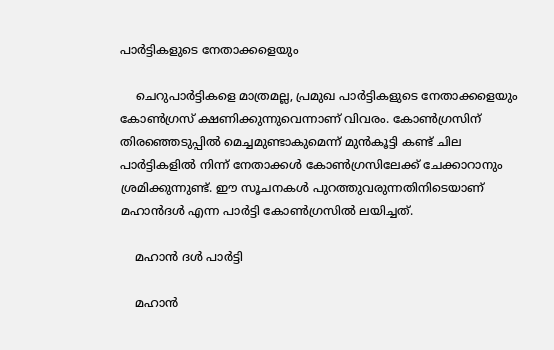പാര്‍ട്ടികളുടെ നേതാക്കളെയും

    ചെറുപാര്‍ട്ടികളെ മാത്രമല്ല, പ്രമുഖ പാര്‍ട്ടികളുടെ നേതാക്കളെയും കോണ്‍ഗ്രസ് ക്ഷണിക്കുന്നുവെന്നാണ് വിവരം. കോണ്‍ഗ്രസിന് തിരഞ്ഞെടുപ്പില്‍ മെച്ചമുണ്ടാകുമെന്ന് മുന്‍കൂട്ടി കണ്ട് ചില പാര്‍ട്ടികളില്‍ നിന്ന് നേതാക്കള്‍ കോണ്‍ഗ്രസിലേക്ക് ചേക്കാറാനും ശ്രമിക്കുന്നുണ്ട്. ഈ സൂചനകള്‍ പുറത്തുവരുന്നതിനിടെയാണ് മഹാന്‍ദള്‍ എന്ന പാര്‍ട്ടി കോണ്‍ഗ്രസില്‍ ലയിച്ചത്.

    മഹാന്‍ ദള്‍ പാര്‍ട്ടി

    മഹാന്‍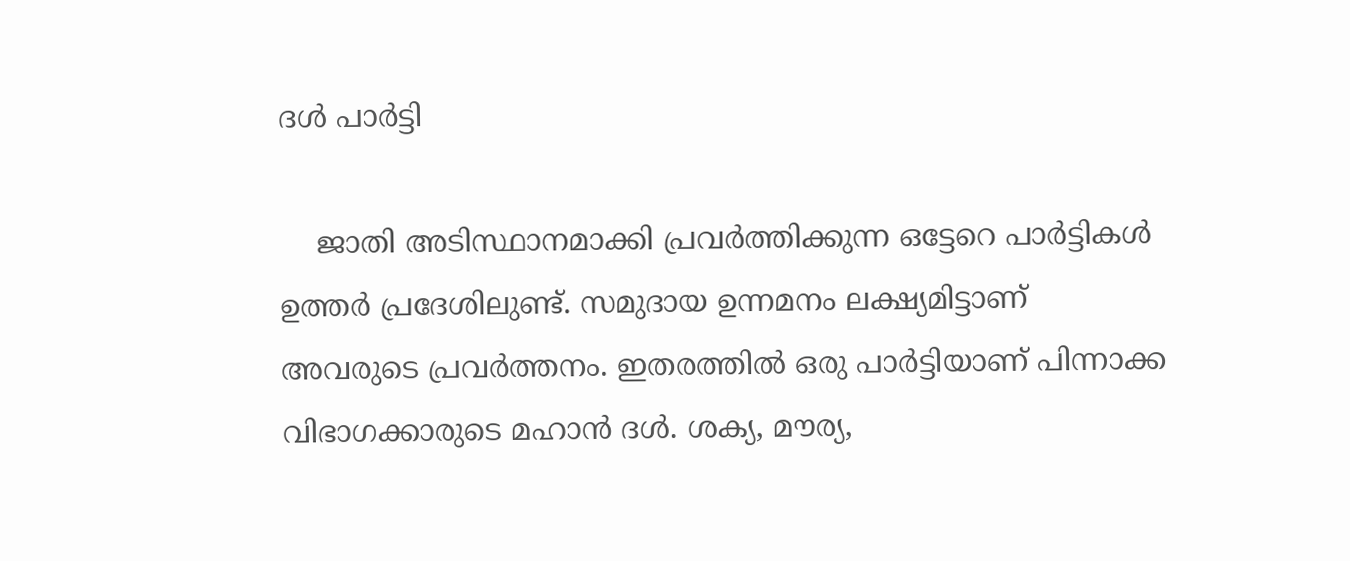ദള്‍ പാര്‍ട്ടി

    ജാതി അടിസ്ഥാനമാക്കി പ്രവര്‍ത്തിക്കുന്ന ഒട്ടേറെ പാര്‍ട്ടികള്‍ ഉത്തര്‍ പ്രദേശിലുണ്ട്. സമുദായ ഉന്നമനം ലക്ഷ്യമിട്ടാണ് അവരുടെ പ്രവര്‍ത്തനം. ഇതരത്തില്‍ ഒരു പാര്‍ട്ടിയാണ് പിന്നാക്ക വിഭാഗക്കാരുടെ മഹാന്‍ ദള്‍. ശക്യ, മൗര്യ,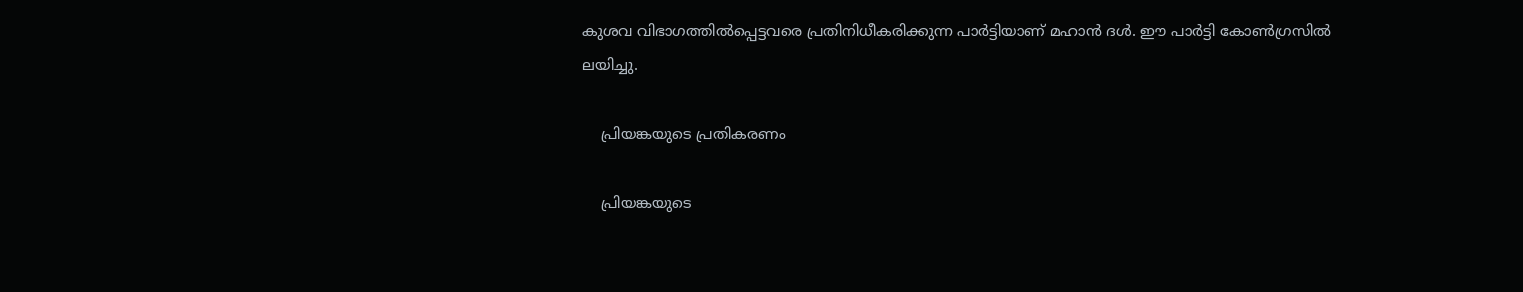കുശവ വിഭാഗത്തില്‍പ്പെട്ടവരെ പ്രതിനിധീകരിക്കുന്ന പാര്‍ട്ടിയാണ് മഹാന്‍ ദള്‍. ഈ പാര്‍ട്ടി കോണ്‍ഗ്രസില്‍ ലയിച്ചു.

    പ്രിയങ്കയുടെ പ്രതികരണം

    പ്രിയങ്കയുടെ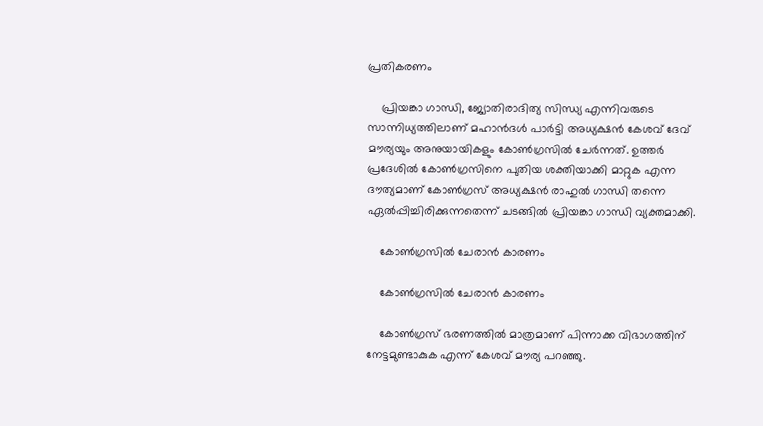പ്രതികരണം

    പ്രിയങ്കാ ഗാന്ധി, ജ്യോതിരാദിത്യ സിന്ധ്യ എന്നിവരുടെ സാന്നിധ്യത്തിലാണ് മഹാന്‍ദള്‍ പാര്‍ട്ടി അധ്യക്ഷന്‍ കേശവ് ദേവ് മൗര്യയും അനുയായികളും കോണ്‍ഗ്രസില്‍ ചേര്‍ന്നത്. ഉത്തര്‍ പ്രദേശില്‍ കോണ്‍ഗ്രസിനെ പുതിയ ശക്തിയാക്കി മാറ്റുക എന്ന ദൗത്യമാണ് കോണ്‍ഗ്രസ് അധ്യക്ഷന്‍ രാഹുല്‍ ഗാന്ധി തന്നെ ഏല്‍പ്പിച്ചിരിക്കുന്നതെന്ന് ചടങ്ങില്‍ പ്രിയങ്കാ ഗാന്ധി വ്യക്തമാക്കി.

    കോണ്‍ഗ്രസില്‍ ചേരാന്‍ കാരണം

    കോണ്‍ഗ്രസില്‍ ചേരാന്‍ കാരണം

    കോണ്‍ഗ്രസ് ഭരണത്തില്‍ മാത്രമാണ് പിന്നാക്ക വിഭാഗത്തിന് നേട്ടമുണ്ടാകുക എന്ന് കേശവ് മൗര്യ പറഞ്ഞു.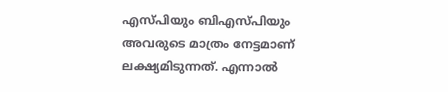എസ്പിയും ബിഎസ്പിയും അവരുടെ മാത്രം നേട്ടമാണ് ലക്ഷ്യമിടുന്നത്. എന്നാല്‍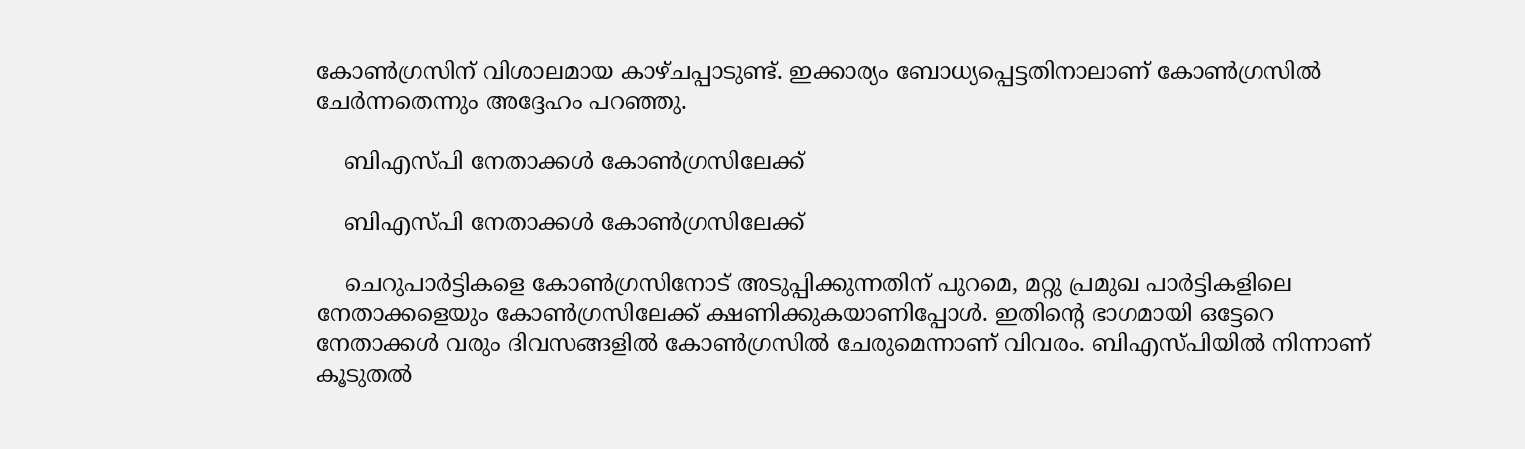കോണ്‍ഗ്രസിന് വിശാലമായ കാഴ്ചപ്പാടുണ്ട്. ഇക്കാര്യം ബോധ്യപ്പെട്ടതിനാലാണ് കോണ്‍ഗ്രസില്‍ ചേര്‍ന്നതെന്നും അദ്ദേഹം പറഞ്ഞു.

    ബിഎസ്പി നേതാക്കള്‍ കോണ്‍ഗ്രസിലേക്ക്

    ബിഎസ്പി നേതാക്കള്‍ കോണ്‍ഗ്രസിലേക്ക്

    ചെറുപാര്‍ട്ടികളെ കോണ്‍ഗ്രസിനോട് അടുപ്പിക്കുന്നതിന് പുറമെ, മറ്റു പ്രമുഖ പാര്‍ട്ടികളിലെ നേതാക്കളെയും കോണ്‍ഗ്രസിലേക്ക് ക്ഷണിക്കുകയാണിപ്പോള്‍. ഇതിന്റെ ഭാഗമായി ഒട്ടേറെ നേതാക്കള്‍ വരും ദിവസങ്ങളില്‍ കോണ്‍ഗ്രസില്‍ ചേരുമെന്നാണ് വിവരം. ബിഎസ്പിയില്‍ നിന്നാണ് കൂടുതല്‍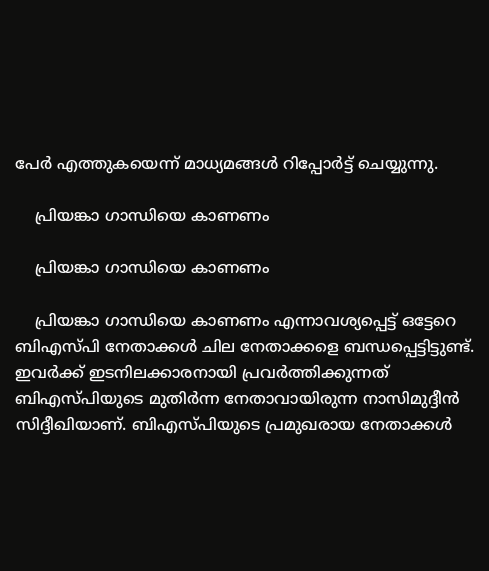പേര്‍ എത്തുകയെന്ന് മാധ്യമങ്ങള്‍ റിപ്പോര്‍ട്ട് ചെയ്യുന്നു.

    പ്രിയങ്കാ ഗാന്ധിയെ കാണണം

    പ്രിയങ്കാ ഗാന്ധിയെ കാണണം

    പ്രിയങ്കാ ഗാന്ധിയെ കാണണം എന്നാവശ്യപ്പെട്ട് ഒട്ടേറെ ബിഎസ്പി നേതാക്കള്‍ ചില നേതാക്കളെ ബന്ധപ്പെട്ടിട്ടുണ്ട്. ഇവര്‍ക്ക് ഇടനിലക്കാരനായി പ്രവര്‍ത്തിക്കുന്നത് ബിഎസ്പിയുടെ മുതിര്‍ന്ന നേതാവായിരുന്ന നാസിമുദ്ദീന്‍ സിദ്ദീഖിയാണ്. ബിഎസ്പിയുടെ പ്രമുഖരായ നേതാക്കള്‍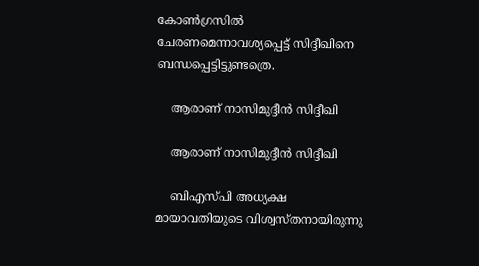കോണ്‍ഗ്രസില്‍ ചേരണമെന്നാവശ്യപ്പെട്ട് സിദ്ദീഖിനെ ബന്ധപ്പെട്ടിട്ടുണ്ടത്രെ.

    ആരാണ് നാസിമുദ്ദീന്‍ സിദ്ദീഖി

    ആരാണ് നാസിമുദ്ദീന്‍ സിദ്ദീഖി

    ബിഎസ്പി അധ്യക്ഷ മായാവതിയുടെ വിശ്വസ്തനായിരുന്നു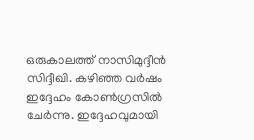ഒരുകാലത്ത് നാസിമുദ്ദീന്‍ സിദ്ദീഖി. കഴിഞ്ഞ വര്‍ഷം ഇദ്ദേഹം കോണ്‍ഗ്രസില്‍ ചേര്‍ന്നു. ഇദ്ദേഹവുമായി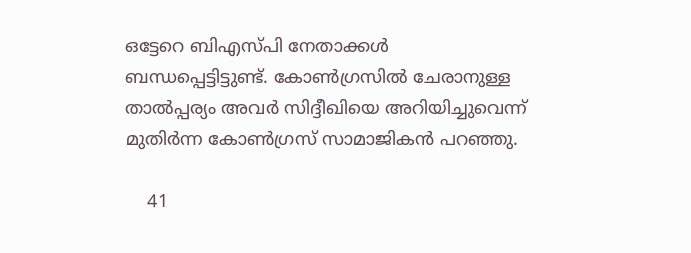ഒട്ടേറെ ബിഎസ്പി നേതാക്കള്‍ ബന്ധപ്പെട്ടിട്ടുണ്ട്. കോണ്‍ഗ്രസില്‍ ചേരാനുള്ള താല്‍പ്പര്യം അവര്‍ സിദ്ദീഖിയെ അറിയിച്ചുവെന്ന് മുതിര്‍ന്ന കോണ്‍ഗ്രസ് സാമാജികന്‍ പറഞ്ഞു.

    41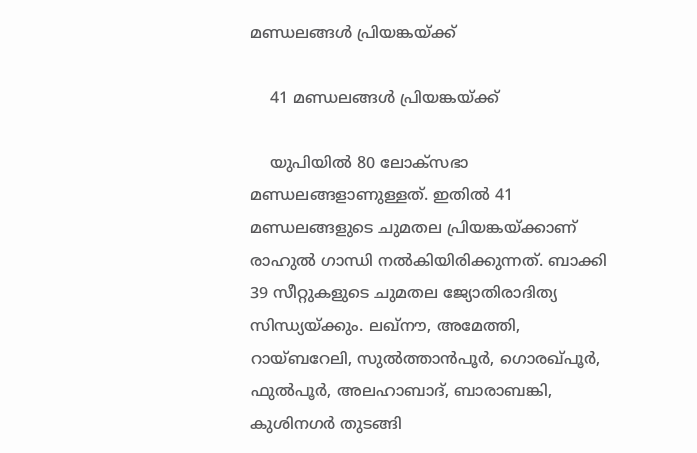മണ്ഡലങ്ങള്‍ പ്രിയങ്കയ്ക്ക്

    41 മണ്ഡലങ്ങള്‍ പ്രിയങ്കയ്ക്ക്

    യുപിയില്‍ 80 ലോക്‌സഭാ മണ്ഡലങ്ങളാണുള്ളത്. ഇതില്‍ 41 മണ്ഡലങ്ങളുടെ ചുമതല പ്രിയങ്കയ്ക്കാണ് രാഹുല്‍ ഗാന്ധി നല്‍കിയിരിക്കുന്നത്. ബാക്കി 39 സീറ്റുകളുടെ ചുമതല ജ്യോതിരാദിത്യ സിന്ധ്യയ്ക്കും. ലഖ്‌നൗ, അമേത്തി, റായ്ബറേലി, സുല്‍ത്താന്‍പൂര്‍, ഗൊരഖ്പൂര്‍, ഫുല്‍പൂര്‍, അലഹാബാദ്, ബാരാബങ്കി, കുശിനഗര്‍ തുടങ്ങി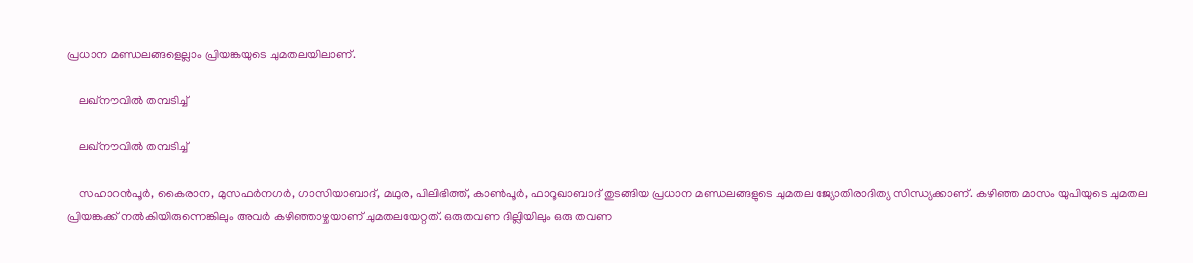പ്രധാന മണ്ഡലങ്ങളെല്ലാം പ്രിയങ്കയുടെ ചുമതലയിലാണ്.

    ലഖ്‌നൗവില്‍ തമ്പടിച്ച്

    ലഖ്‌നൗവില്‍ തമ്പടിച്ച്

    സഹാറന്‍പൂര്‍, കൈരാന, മുസഫര്‍നഗര്‍, ഗാസിയാബാദ്, മഥുര, പിലിഭിത്ത്, കാണ്‍പൂര്‍, ഫാറൂഖാബാദ് തുടങ്ങിയ പ്രധാന മണ്ഡലങ്ങളുടെ ചുമതല ജ്യോതിരാദിത്യ സിന്ധ്യക്കാണ്. കഴിഞ്ഞ മാസം യുപിയുടെ ചുമതല പ്രിയങ്കക്ക് നല്‍കിയിരുന്നെങ്കിലും അവര്‍ കഴിഞ്ഞാഴ്ചയാണ് ചുമതലയേറ്റത്. ഒരുതവണ ദില്ലിയിലും ഒരു തവണ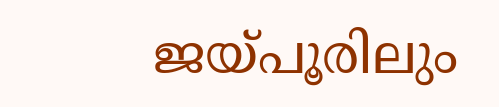ജയ്പൂരിലും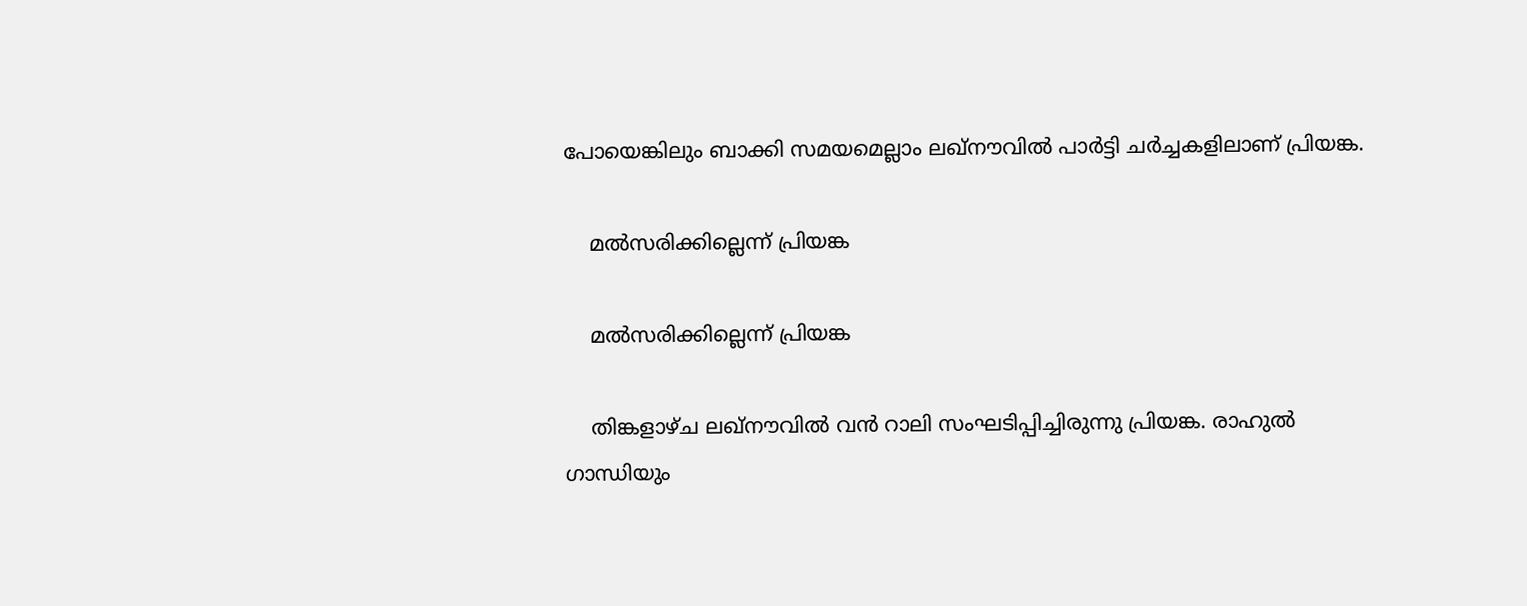പോയെങ്കിലും ബാക്കി സമയമെല്ലാം ലഖ്‌നൗവില്‍ പാര്‍ട്ടി ചര്‍ച്ചകളിലാണ് പ്രിയങ്ക.

    മല്‍സരിക്കില്ലെന്ന് പ്രിയങ്ക

    മല്‍സരിക്കില്ലെന്ന് പ്രിയങ്ക

    തിങ്കളാഴ്ച ലഖ്‌നൗവില്‍ വന്‍ റാലി സംഘടിപ്പിച്ചിരുന്നു പ്രിയങ്ക. രാഹുല്‍ ഗാന്ധിയും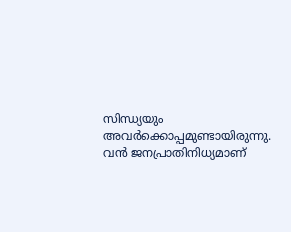സിന്ധ്യയും അവര്‍ക്കൊപ്പമുണ്ടായിരുന്നു. വന്‍ ജനപ്രാതിനിധ്യമാണ്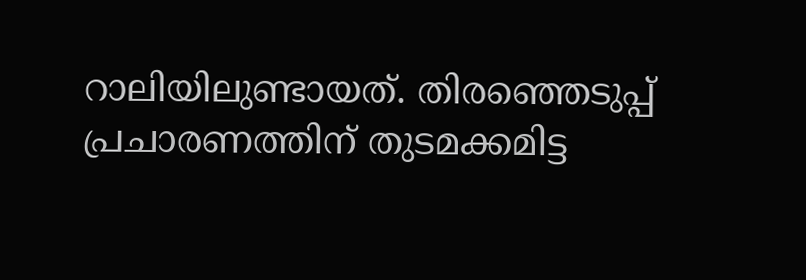റാലിയിലുണ്ടായത്. തിരഞ്ഞെടുപ്പ് പ്രചാരണത്തിന് തുടമക്കമിട്ട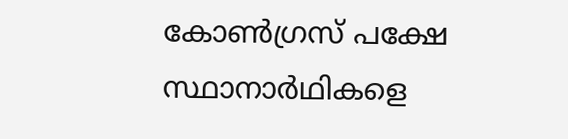കോണ്‍ഗ്രസ് പക്ഷേ സ്ഥാനാര്‍ഥികളെ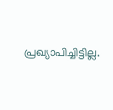പ്രഖ്യാപിച്ചിട്ടില്ല.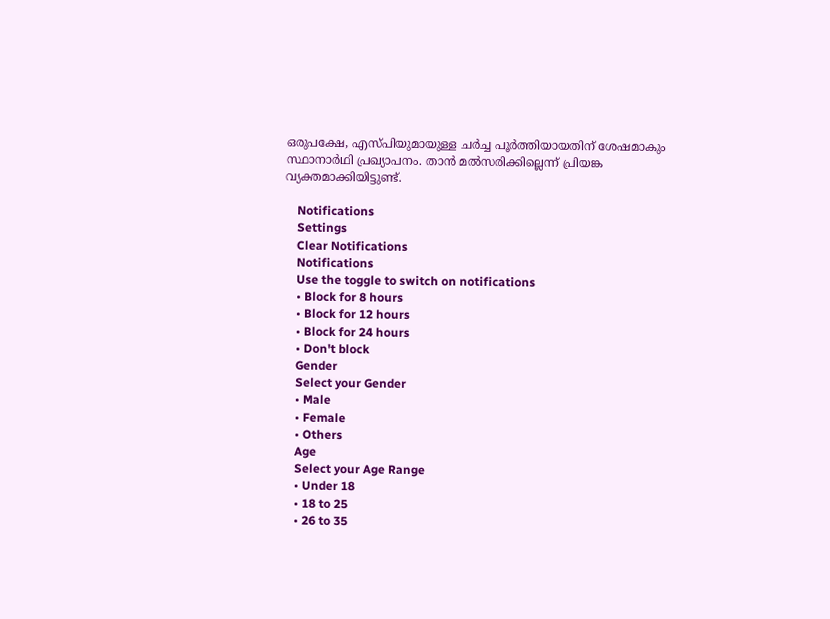ഒരുപക്ഷേ, എസ്പിയുമായുള്ള ചര്‍ച്ച പൂര്‍ത്തിയായതിന് ശേഷമാകും സ്ഥാനാര്‍ഥി പ്രഖ്യാപനം. താന്‍ മല്‍സരിക്കില്ലെന്ന് പ്രിയങ്ക വ്യക്തമാക്കിയിട്ടുണ്ട്.

    Notifications
    Settings
    Clear Notifications
    Notifications
    Use the toggle to switch on notifications
    • Block for 8 hours
    • Block for 12 hours
    • Block for 24 hours
    • Don't block
    Gender
    Select your Gender
    • Male
    • Female
    • Others
    Age
    Select your Age Range
    • Under 18
    • 18 to 25
    • 26 to 35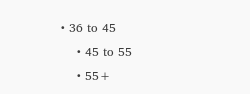• 36 to 45
    • 45 to 55
    • 55+